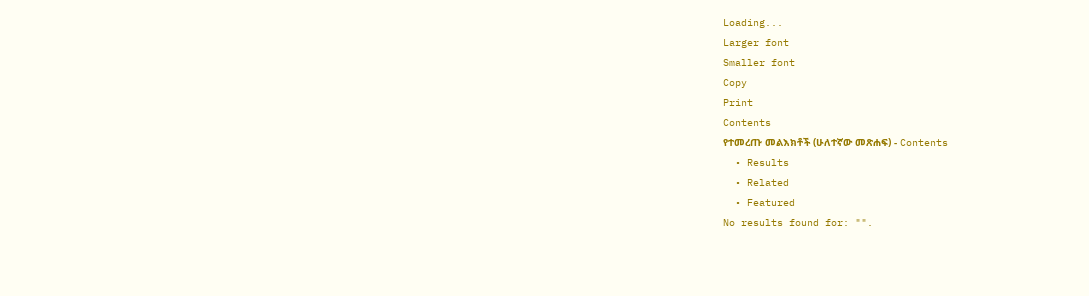Loading...
Larger font
Smaller font
Copy
Print
Contents
የተመረጡ መልእክቶች (ሁለተኛው መጽሐፍ) - Contents
  • Results
  • Related
  • Featured
No results found for: "".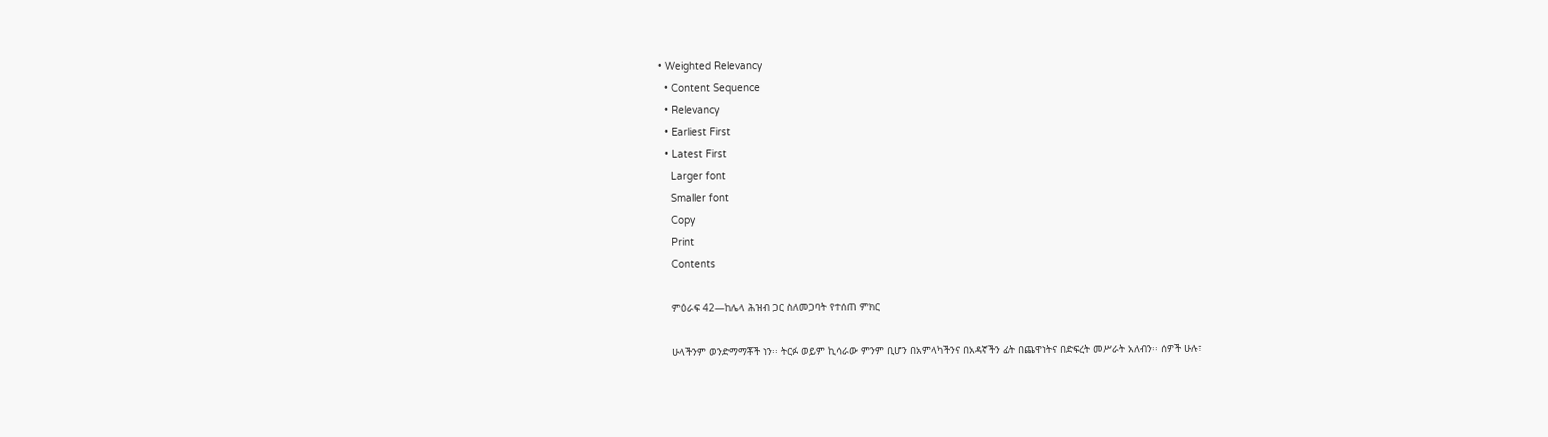• Weighted Relevancy
  • Content Sequence
  • Relevancy
  • Earliest First
  • Latest First
    Larger font
    Smaller font
    Copy
    Print
    Contents

    ምዕራፍ 42—ከሌላ ሕዝብ ጋር ስለመጋባት የተሰጠ ምክር

    ሁላችንም ወንድማማቾች ነን፡፡ ትርፉ ወይም ኪሳራው ምንም ቢሆን በአምላካችንና በአዳኛችን ፊት በጨዋነትና በድፍረት መሥራት አለብን፡፡ ሰዎች ሁሉ፣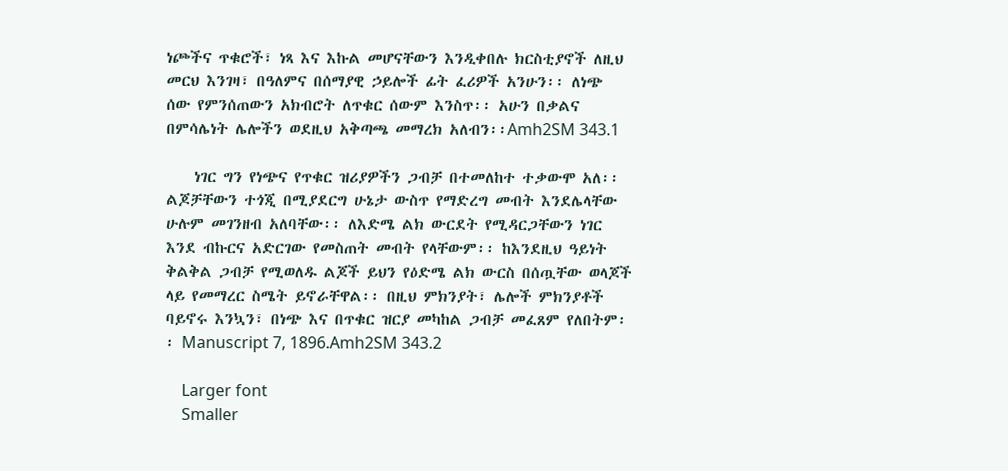ነጮችና ጥቁሮች፣ ነጻ እና እኩል መሆናቸውን እንዲቀበሉ ክርስቲያኖች ለዚህ መርህ እንገዛ፣ በዓለምና በሰማያዊ ኃይሎች ፊት ፈሪዎች አንሁን፡፡ ለነጭ ሰው የምንሰጠውን አክብሮት ለጥቁር ሰውም እንስጥ፡፡ አሁን በቃልና በምሳሌነት ሌሎችን ወደዚህ አቅጣጫ መማረክ አለብን፡፡Amh2SM 343.1

    ነገር ግን የነጭና የጥቁር ዝሪያዎችን ጋብቻ በተመለከተ ተቃውሞ አለ፡፡ ልጆቻቸውን ተጎጂ በሚያደርግ ሁኔታ ውስጥ የማድረግ መብት እንደሌላቸው ሁሉም መገንዘብ አለባቸው፡፡ ለእድሜ ልክ ውርደት የሚዳርጋቸውን ነገር እንደ ብኩርና አድርገው የመስጠት መብት የላቸውም፡፡ ከእንደዚህ ዓይነት ቅልቅል ጋብቻ የሚወለዱ ልጆች ይህን የዕድሜ ልክ ውርስ በሰጧቸው ወላጆች ላይ የመማረር ስሜት ይኖራቸዋል፡፡ በዚህ ምክንያት፣ ሌሎች ምክንያቶች ባይኖሩ እንኳን፣ በነጭ እና በጥቁር ዝርያ መካከል ጋብቻ መፈጸም የለበትም፡፡ Manuscript 7, 1896.Amh2SM 343.2

    Larger font
    Smaller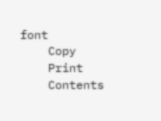font
    Copy
    Print
    Contents